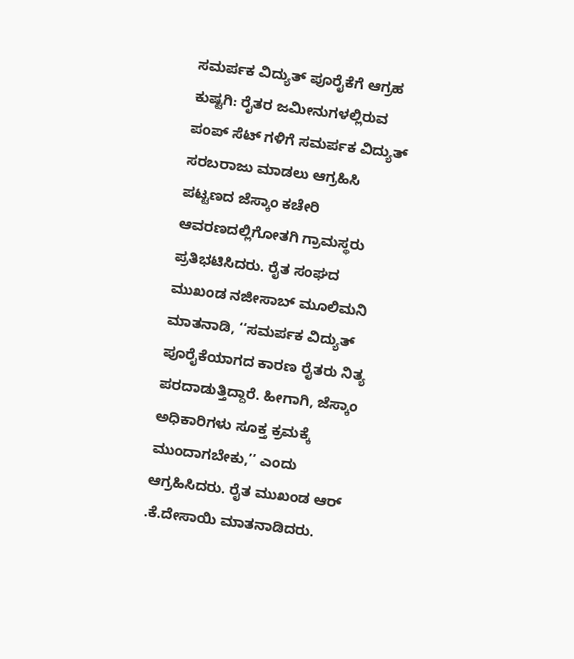ಸಮರ್ಪಕ ವಿದ್ಯುತ್ ಪೂರೈಕೆಗೆ ಆಗ್ರಹ
ಕುಷ್ಟಗಿ: ರೈತರ ಜಮೀನುಗಳಲ್ಲಿರುವ ಪಂಪ್ ಸೆಟ್ ಗಳಿಗೆ ಸಮರ್ಪಕ ವಿದ್ಯುತ್ ಸರಬರಾಜು ಮಾಡಲು ಆಗ್ರಹಿಸಿ ಪಟ್ಟಣದ ಜೆಸ್ಕಾಂ ಕಚೇರಿ ಆವರಣದಲ್ಲಿಗೋತಗಿ ಗ್ರಾಮಸ್ಥರು ಪ್ರತಿಭಟಿಸಿದರು. ರೈತ ಸಂಘದ ಮುಖಂಡ ನಜೀಸಾಬ್ ಮೂಲಿಮನಿ ಮಾತನಾಡಿ, ‘‘ಸಮರ್ಪಕ ವಿದ್ಯುತ್ ಪೂರೈಕೆಯಾಗದ ಕಾರಣ ರೈತರು ನಿತ್ಯ ಪರದಾಡುತ್ತಿದ್ದಾರೆ. ಹೀಗಾಗಿ, ಜೆಸ್ಕಾಂ ಅಧಿಕಾರಿಗಳು ಸೂಕ್ತ ಕ್ರಮಕ್ಕೆ ಮುಂದಾಗಬೇಕು,’’ ಎಂದು ಆಗ್ರಹಿಸಿದರು. ರೈತ ಮುಖಂಡ ಆರ್ .ಕೆ.ದೇಸಾಯಿ ಮಾತನಾಡಿದರು.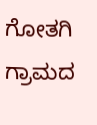ಗೋತಗಿ ಗ್ರಾಮದ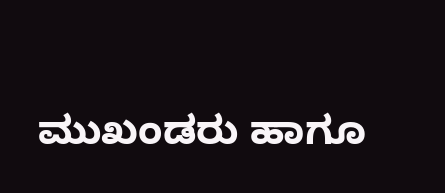ಮುಖಂಡರು ಹಾಗೂ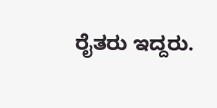ರೈತರು ಇದ್ದರು.